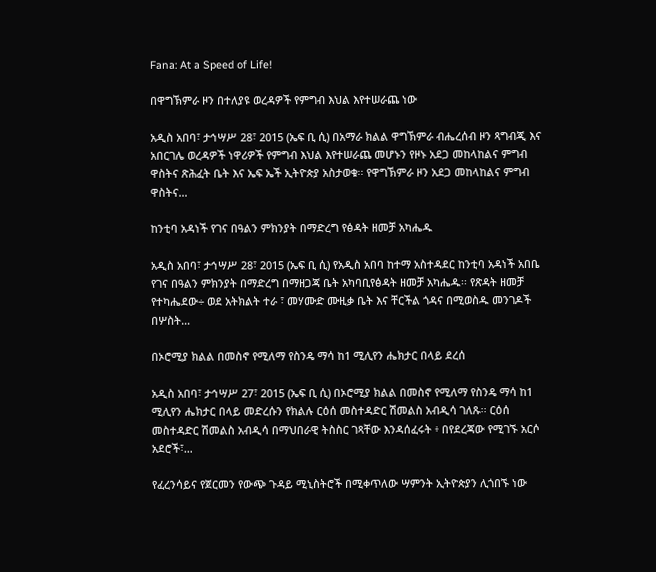Fana: At a Speed of Life!

በዋግኽምራ ዞን በተለያዩ ወረዳዎች የምግብ እህል እየተሠራጨ ነው

አዲስ አበባ፣ ታኅሣሥ 28፣ 2015 (ኤፍ ቢ ሲ) በአማራ ክልል ዋግኽምራ ብሔረሰብ ዞን ጻግብጂ እና አበርገሌ ወረዳዎች ነዋሪዎች የምግብ እህል እየተሠራጨ መሆኑን የዞኑ አደጋ መከላከልና ምግብ ዋስትና ጽሕፈት ቤት እና ኤፍ ኤች ኢትዮጵያ አስታወቁ፡፡ የዋግኽምራ ዞን አደጋ መከላከልና ምግብ ዋስትና…

ከንቲባ አዳነች የገና በዓልን ምክንያት በማድረግ የፅዳት ዘመቻ አካሔዱ

አዲስ አበባ፣ ታኅሣሥ 28፣ 2015 (ኤፍ ቢ ሲ) የአዲስ አበባ ከተማ አስተዳደር ከንቲባ አዳነች አበቤ የገና በዓልን ምክንያት በማድረግ በማዘጋጃ ቤት አካባቢየፅዳት ዘመቻ አካሔዱ፡፡ የጽዳት ዘመቻ የተካሔደው÷ ወደ አትክልት ተራ ፣ መሃሙድ ሙዚቃ ቤት እና ቸርችል ጎዳና በሚወስዱ መንገዶች በሦስት…

በኦሮሚያ ክልል በመስኖ የሚለማ የስንዴ ማሳ ከ1 ሚሊየን ሔክታር በላይ ደረሰ

አዲስ አበባ፣ ታኅሣሥ 27፣ 2015 (ኤፍ ቢ ሲ) በኦሮሚያ ክልል በመስኖ የሚለማ የስንዴ ማሳ ከ1 ሚሊየን ሔክታር በላይ መድረሱን የክልሉ ርዕሰ መስተዳድር ሽመልስ አብዲሳ ገለጹ፡፡ ርዕሰ መስተዳድር ሽመልስ አብዲሳ በማህበራዊ ትስስር ገጻቸው እንዳሰፈሩት ፥ በየደረጃው የሚገኙ አርሶ አደሮች፣…

የፈረንሳይና የጀርመን የውጭ ጉዳይ ሚኒስትሮች በሚቀጥለው ሣምንት ኢትዮጵያን ሊጎበኙ ነው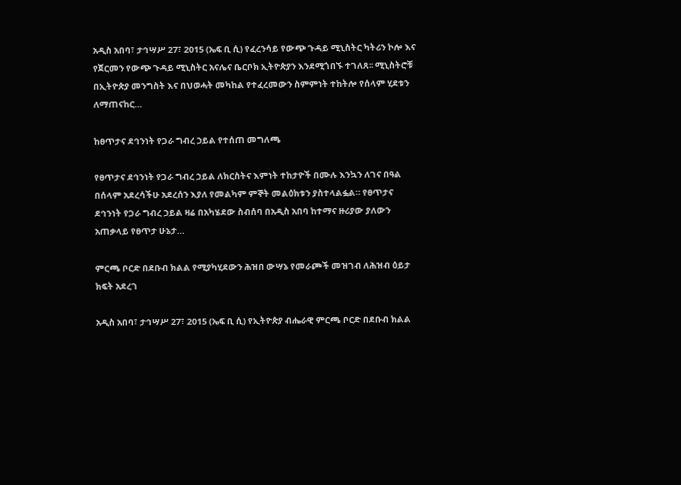አዲስ አበባ፣ ታኅሣሥ 27፣ 2015 (ኤፍ ቢ ሲ) የፈረንሳይ የውጭ ጉዳይ ሚኒስትር ካትሪን ኮሎ እና የጀርመን የውጭ ጉዳይ ሚኒስትር አናሌና ቤርቦክ ኢትዮጵያን እንደሚጎበኙ ተገለጸ፡፡ ሚኒስትሮቹ በኢትዮጵያ መንግስት እና በህወሓት መካከል የተፈረመውን ስምምነት ተከትሎ የሰላም ሂደቱን ለማጠናከር…

ከፀጥታና ደኅንነት የጋራ ግብረ ኃይል የተሰጠ መግለጫ

የፀጥታና ደኅንነት የጋራ ግብረ ኃይል ለክርስትና እምነት ተከታዮች በሙሉ እንኳን ለገና በዓል በሰላም አደረሳችሁ አደረሰን እያለ የመልካም ምኞት መልዕክቱን ያስተላልፏል። የፀጥታና ደኅንነት የጋራ ግብረ ኃይል ዛሬ በአካሄደው ስብሰባ በአዲስ አበባ ከተማና ዙሪያው ያለውን አጠቃላይ የፀጥታ ሁኔታ…

ምርጫ ቦርድ በደቡብ ክልል የሚያካሂደውን ሕዝበ ውሣኔ የመራጮች መዝገብ ለሕዝብ ዕይታ ክፍት አደረገ

አዲስ አበባ፣ ታኅሣሥ 27፣ 2015 (ኤፍ ቢ ሲ) የኢትዮጵያ ብሔራዊ ምርጫ ቦርድ በደቡብ ክልል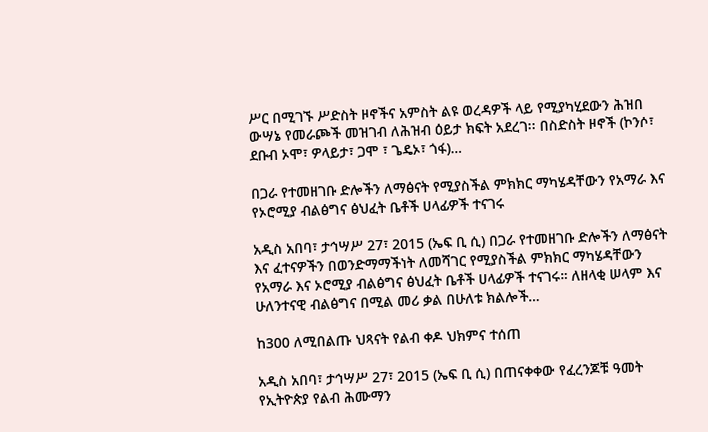ሥር በሚገኙ ሥድስት ዞኖችና አምስት ልዩ ወረዳዎች ላይ የሚያካሂደውን ሕዝበ ውሣኔ የመራጮች መዝገብ ለሕዝብ ዕይታ ክፍት አደረገ፡፡ በስድስት ዞኖች (ኮንሶ፣ ደቡብ ኦሞ፣ ዎላይታ፣ ጋሞ ፣ ጌዴኦ፣ ጎፋ)…

በጋራ የተመዘገቡ ድሎችን ለማፅናት የሚያስችል ምክክር ማካሄዳቸውን የአማራ እና የኦሮሚያ ብልፅግና ፅህፈት ቤቶች ሀላፊዎች ተናገሩ

አዲስ አበባ፣ ታኅሣሥ 27፣ 2015 (ኤፍ ቢ ሲ) በጋራ የተመዘገቡ ድሎችን ለማፅናት እና ፈተናዎችን በወንድማማችነት ለመሻገር የሚያስችል ምክክር ማካሄዳቸውን የአማራ እና ኦሮሚያ ብልፅግና ፅህፈት ቤቶች ሀላፊዎች ተናገሩ። ለዘላቂ ሠላም እና ሁለንተናዊ ብልፅግና በሚል መሪ ቃል በሁለቱ ክልሎች…

ከ300 ለሚበልጡ ህጻናት የልብ ቀዶ ህክምና ተሰጠ

አዲስ አበባ፣ ታኅሣሥ 27፣ 2015 (ኤፍ ቢ ሲ) በጠናቀቀው የፈረንጆቹ ዓመት የኢትዮጵያ የልብ ሕሙማን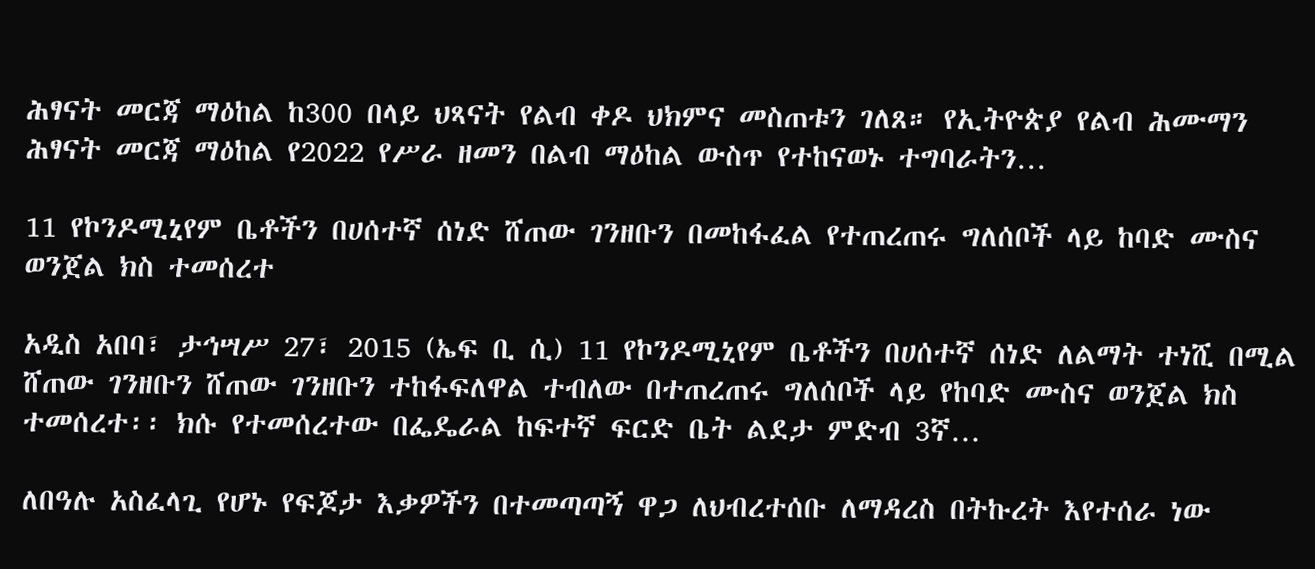ሕፃናት መርጃ ማዕከል ከ300 በላይ ህጻናት የልብ ቀዶ ህክምና መስጠቱን ገለጸ። የኢትዮጵያ የልብ ሕሙማን ሕፃናት መርጃ ማዕከል የ2022 የሥራ ዘመን በልብ ማዕከል ውስጥ የተከናወኑ ተግባራትን…

11 የኮንዶሚኒየም ቤቶችን በሀሰተኛ ሰነድ ሸጠው ገንዘቡን በመከፋፈል የተጠረጠሩ ግለሰቦች ላይ ከባድ ሙስና ወንጀል ክስ ተመሰረተ

አዲስ አበባ፣ ታኅሣሥ 27፣ 2015 (ኤፍ ቢ ሲ) 11 የኮንዶሚኒየም ቤቶችን በሀሰተኛ ሰነድ ለልማት ተነሺ በሚል ሸጠው ገንዘቡን ሸጠው ገንዘቡን ተከፋፍለዋል ተብለው በተጠረጠሩ ግለሰቦች ላይ የከባድ ሙስና ወንጀል ክስ ተመሰረተ፡፡ ክሱ የተመሰረተው በፌዴራል ከፍተኛ ፍርድ ቤት ልደታ ምድብ 3ኛ…

ለበዓሉ አስፈላጊ የሆኑ የፍጆታ እቃዎችን በተመጣጣኝ ዋጋ ለህብረተሰቡ ለማዳረስ በትኩረት እየተሰራ ነው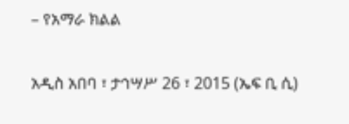– የአማራ ክልል

አዲስ አበባ ፣ ታኅሣሥ 26 ፣ 2015 (ኤፍ ቢ ሲ)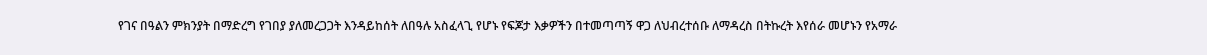የገና በዓልን ምክንያት በማድረግ የገበያ ያለመረጋጋት እንዳይከሰት ለበዓሉ አስፈላጊ የሆኑ የፍጆታ እቃዎችን በተመጣጣኝ ዋጋ ለህብረተሰቡ ለማዳረስ በትኩረት እየሰራ መሆኑን የአማራ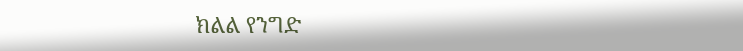ክልል የንግድ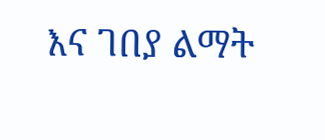እና ገበያ ልማት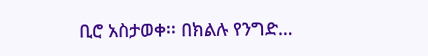ቢሮ አስታወቀ፡፡ በክልሉ የንግድ…